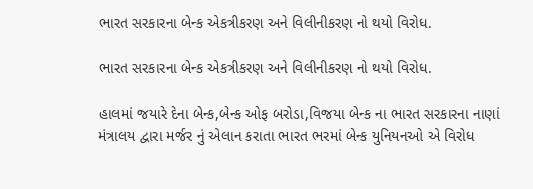ભારત સરકારના બેન્ક એકત્રીકરણ અને વિલીનીકરણ નો થયો વિરોધ.

ભારત સરકારના બેન્ક એકત્રીકરણ અને વિલીનીકરણ નો થયો વિરોધ.

હાલમાં જયારે દેના બેન્ક,બેન્ક ઓફ બરોડા,વિજયા બેન્ક ના ભારત સરકારના નાણાં મંત્રાલય દ્વારા મર્જર નું એલાન કરાતા ભારત ભરમાં બેન્ક યુનિયનઓ એ વિરોધ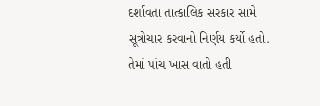દર્શાવતા તાત્કાલિક સરકાર સામે સૂત્રોચાર કરવાનો નિર્ણય કર્યો હતો. તેમાં પાંચ ખાસ વાતો હતી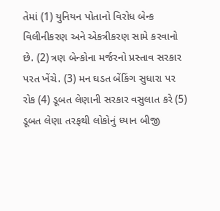તેમાં (1) યુનિયન પોતાનો વિરોધ બેન્ક વિલીનીકરણ અને એકત્રીકરણ સામે કરવાનો છે. (2) ત્રણ બેન્કોના મર્જરનો પ્રસ્તાવ સરકાર પરત ખેંચે. (3) મન ઘડત બેંકિંગ સુધારા પર રોક (4) ડૂબત લેણાની સરકાર વસુલાત કરે (5) ડૂબત લેણા તરફથી લોકોનું ધ્યાન બીજી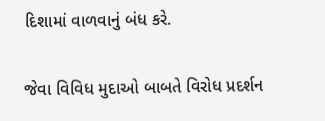દિશામાં વાળવાનું બંધ કરે.

જેવા વિવિધ મુદાઓ બાબતે વિરોધ પ્રદર્શન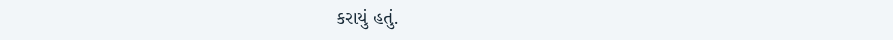કરાયું હતું.